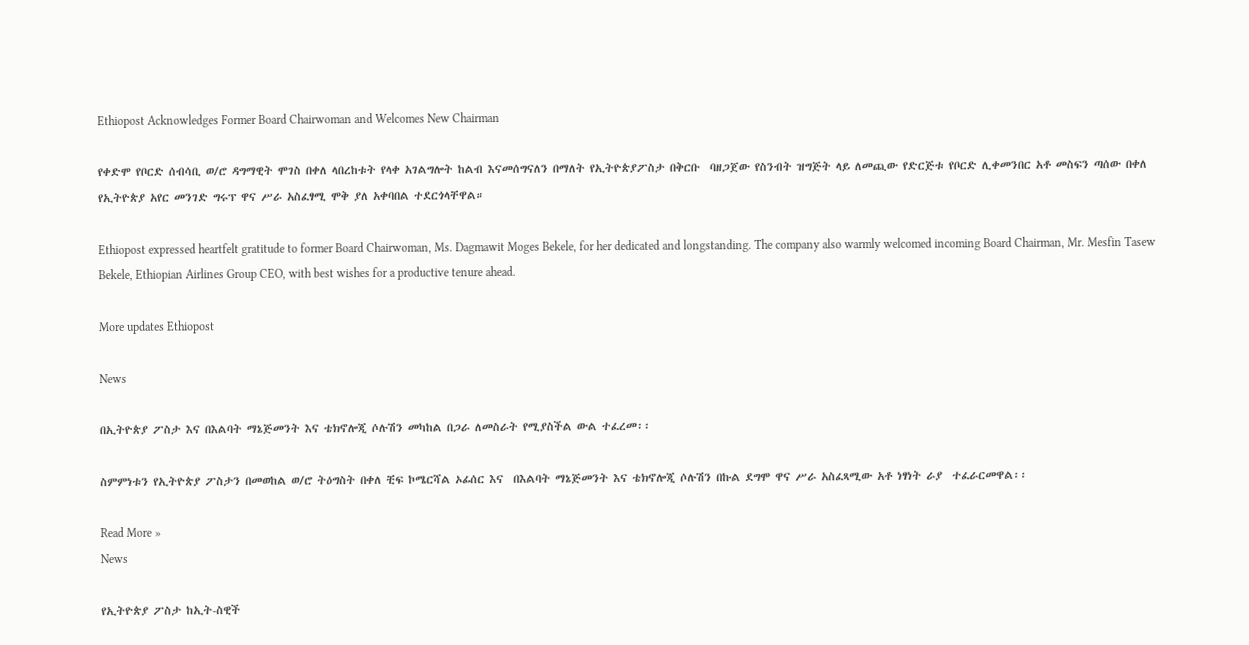Ethiopost Acknowledges Former Board Chairwoman and Welcomes New Chairman

የቀድሞ የቦርድ ሰብሳቢ ወ/ሮ ዳግማዊት ሞገስ በቀለ ላበረከቱት የላቀ አገልግሎት ከልብ እናመሰግናለን በማለት የኢትዮጵያፖስታ በቅርቡ  ባዘጋጀው የስንብት ዝግጅት ላይ ለመጪው የድርጅቱ የቦርድ ሊቀመንበር አቶ መስፍን ጣሰው በቀለ የኢትዮጵያ አየር መንገድ ግሩፕ ዋና ሥራ አስፈፃሚ ሞቅ ያለ አቀባበል ተደርጎላቸዋል።

Ethiopost expressed heartfelt gratitude to former Board Chairwoman, Ms. Dagmawit Moges Bekele, for her dedicated and longstanding. The company also warmly welcomed incoming Board Chairman, Mr. Mesfin Tasew Bekele, Ethiopian Airlines Group CEO, with best wishes for a productive tenure ahead.

More updates Ethiopost

News

በኢትዮጵያ ፖስታ እና በእልባት ማኔጅመንት እና ቴክኖሎጂ ሶሉሽን መካከል በጋራ ለመስራት የሚያስችል ውል ተፈረመ፡፡

ስምምነቱን የኢትዮጵያ ፖስታን በመወከል ወ/ሮ ትዕግስት በቀለ ቺፍ ኮሜርሻል ኦፊሰር እና  በእልባት ማኔጅመንት እና ቴክኖሎጂ ሶሉሽን በኩል ደግሞ ዋና ሥራ አስፈጻሚው አቶ ነፃነት ራያ  ተፈራርመዋል፡፡

Read More »
News

የኢትዮጵያ ፖስታ ከኢት-ስዊች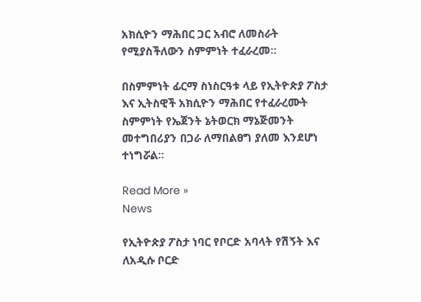አክሲዮን ማሕበር ጋር አብሮ ለመስራት የሚያስችለውን ስምምነት ተፈራረመ።

በስምምነት ፊርማ ስነስርዓቱ ላይ የኢትዮጵያ ፖስታ እና ኢትስዊች አክሲዮን ማሕበር የተፈራረሙት ስምምነት የኤጀንት ኔትወርክ ማኔጅመንት መተግበሪያን በጋራ ለማበልፀግ ያለመ እንደሆነ ተነግሯል።

Read More »
News

የኢትዮጵያ ፖስታ ነባር የቦርድ አባላት የሽኝት እና ለአዲሱ ቦርድ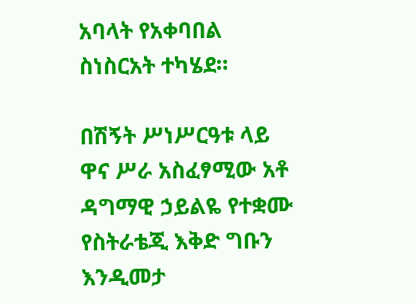አባላት የአቀባበል ስነስርአት ተካሄደ።

በሽኝት ሥነሥርዓቱ ላይ ዋና ሥራ አስፈፃሚው አቶ ዳግማዊ ኃይልዬ የተቋሙ የስትራቴጂ እቅድ ግቡን እንዲመታ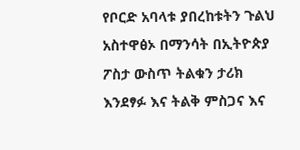የቦርድ አባላቱ ያበረከቱትን ጉልህ አስተዋፅኦ በማንሳት በኢትዮጵያ ፖስታ ውስጥ ትልቁን ታሪክ እንደፃፉ እና ትልቅ ምስጋና እና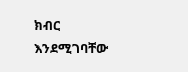ክብር እንደሚገባቸው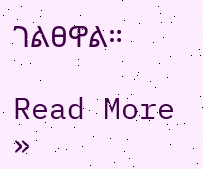ገልፀዋል።

Read More »